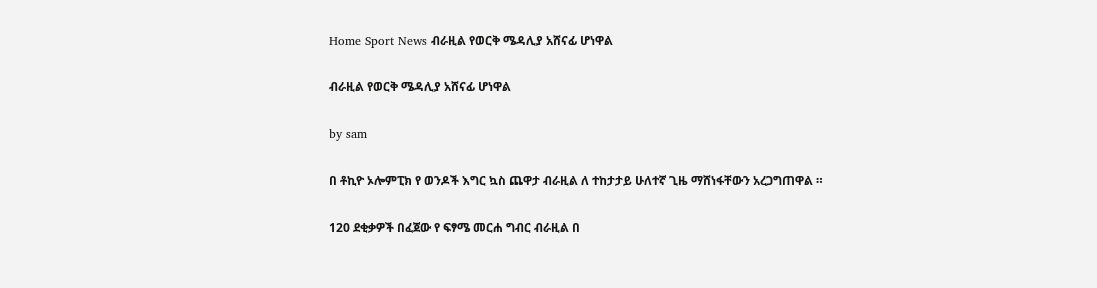Home Sport News ብራዚል የወርቅ ሜዳሊያ አሸናፊ ሆነዋል

ብራዚል የወርቅ ሜዳሊያ አሸናፊ ሆነዋል

by sam

በ ቶኪዮ ኦሎምፒክ የ ወንዶች እግር ኳስ ጨዋታ ብራዚል ለ ተከታታይ ሁለተኛ ጊዜ ማሸነፋቸውን አረጋግጠዋል ።

120 ደቂቃዎች በፈጀው የ ፍፃሜ መርሐ ግብር ብራዚል በ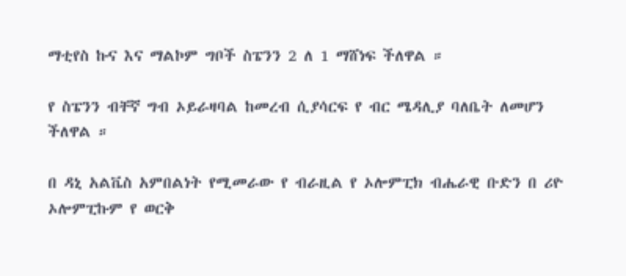ማቲየስ ኩና እና ማልኮም ግቦች ስፔንን 2 ለ 1 ማሸነፍ ችለዋል ።

የ ስፔንን ብቸኛ ግብ ኦይራዛባል ከመረብ ሲያሳርፍ የ ብር ሜዳሊያ ባለቤት ለመሆን ችለዋል ።

በ ዳኒ አልቬስ አምበልነት የሚመራው የ ብራዚል የ ኦሎምፒክ ብሔራዊ ቡድን በ ሪዮ ኦሎምፒኩም የ ወርቅ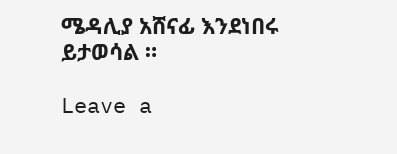ሜዳሊያ አሸናፊ እንደነበሩ ይታወሳል ።

Leave a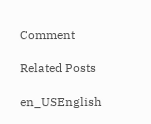Comment

Related Posts

en_USEnglish